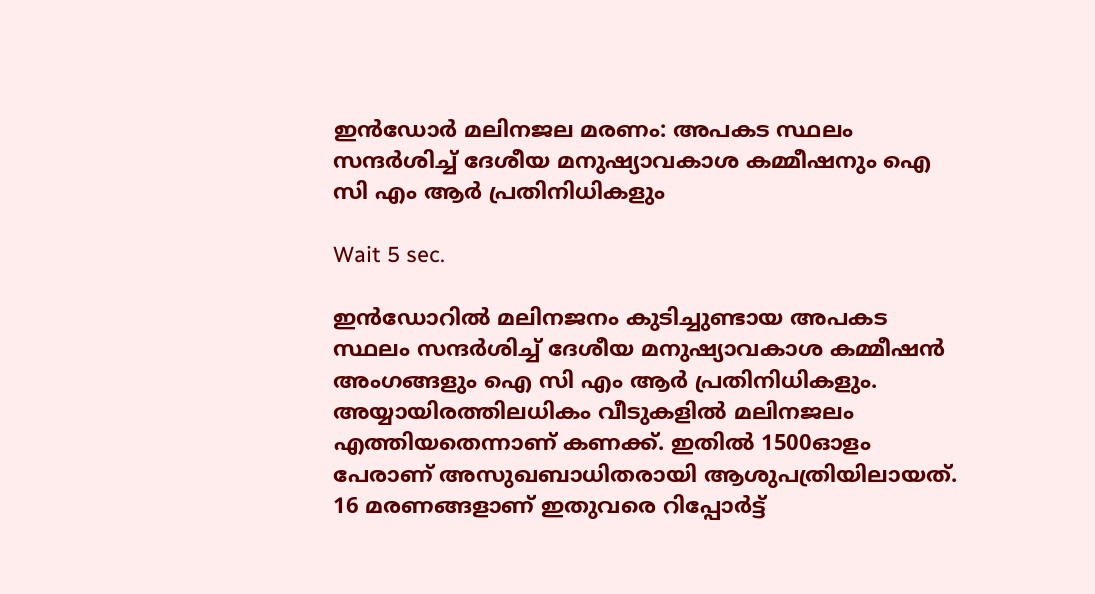ഇൻഡോർ മലിനജല മരണം: അപകട സ്ഥലം സന്ദർശിച്ച് ദേശീയ മനുഷ്യാവകാശ കമ്മീഷനും ഐ സി എം ആര്‍ പ്രതിനിധികളും

Wait 5 sec.

ഇൻഡോറിൽ മലിനജനം കുടിച്ചുണ്ടായ അപകട സ്ഥലം സന്ദർശിച്ച് ദേശീയ മനുഷ്യാവകാശ കമ്മീഷൻ അംഗങ്ങളും ഐ സി എം ആര്‍ പ്രതിനിധികളും. അയ്യായിരത്തിലധികം വീടുകളില്‍ മലിനജലം എത്തിയതെന്നാണ് കണക്ക്. ഇതിൽ 1500ഓളം പേരാണ് അസുഖബാധിതരായി ആശുപത്രിയിലായത്. 16 മരണങ്ങളാണ് ഇതുവരെ റിപ്പോർട്ട്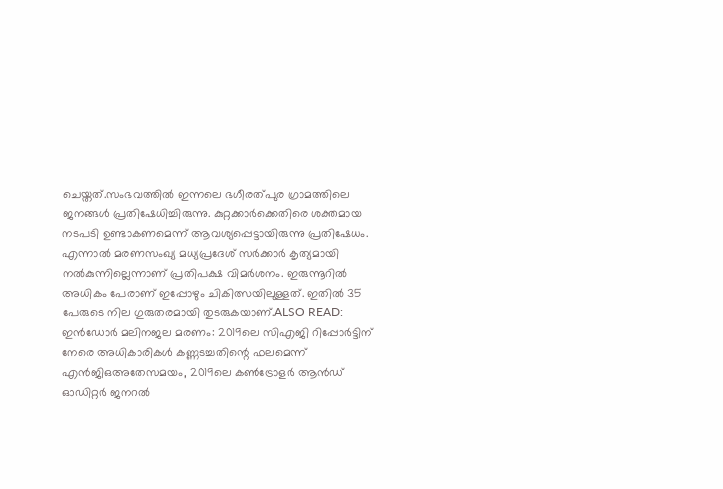ചെയ്തത്.സംഭവത്തിൽ ഇന്നലെ ഭഗീരത്പുര ഗ്രാമത്തിലെ ജനങ്ങൾ പ്രതിഷേധിച്ചിരുന്നു. കുറ്റക്കാർക്കെതിരെ ശക്തമായ നടപടി ഉണ്ടാകണമെന്ന് ആവശ്യപ്പെട്ടായിരുന്നു പ്രതിഷേധം. എന്നാൽ മരണസംഖ്യ മധ്യപ്രദേശ് സർക്കാർ കൃത്യമായി നൽകുന്നില്ലെന്നാണ് പ്രതിപക്ഷ വിമർശനം. ഇരുന്നൂറിൽ അധികം പേരാണ് ഇപ്പോഴും ചികിത്സയിലുള്ളത്. ഇതിൽ 35 പേരുടെ നില ഗുരുതരമായി തുടരുകയാണ്.ALSO READ: ഇൻഡോർ മലിനജല മരണം: 2019ലെ സിഎജി റിപ്പോർട്ടിന് നേരെ അധികാരികൾ കണ്ണടച്ചതിന്റെ ഫലമെന്ന് എൻജിഒഅതേസമയം, 2019ലെ കണ്‍ട്രോളർ ആൻഡ് ഓഡിറ്റർ ജനറല്‍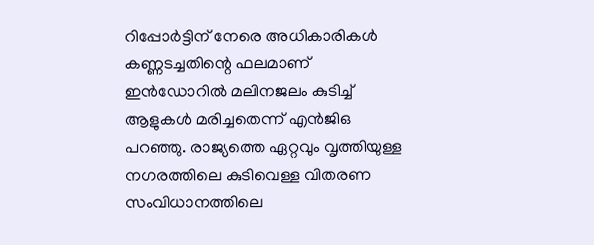റിപ്പോർട്ടിന് നേരെ അധികാരികൾ കണ്ണടച്ചതിന്റെ ഫലമാണ് ഇൻഡോറില്‍ മലിനജലം കുടിച്ച് ആളുകള്‍ മരിച്ചതെന്ന് എൻ‌ജി‌ഒ പറഞ്ഞു. രാജ്യത്തെ ഏറ്റവും വൃത്തിയുള്ള നഗരത്തിലെ കുടിവെള്ള വിതരണ സംവിധാനത്തിലെ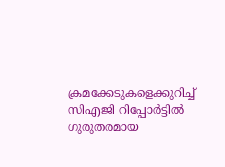ക്രമക്കേടുകളെക്കുറിച്ച് സിഎജി റിപ്പോർട്ടില്‍ ഗുരുതരമായ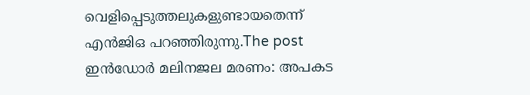വെളിപ്പെടുത്തലുകളുണ്ടായതെന്ന് എൻ‌ജി‌ഒ പറഞ്ഞിരുന്നു.The post ഇൻഡോർ മലിനജല മരണം: അപകട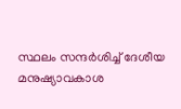സ്ഥലം സന്ദർശിച്ച് ദേശീയ മനുഷ്യാവകാശ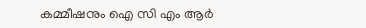കമ്മീഷനും ഐ സി എം ആര്‍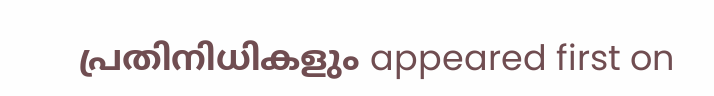പ്രതിനിധികളും appeared first on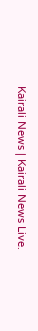Kairali News | Kairali News Live.